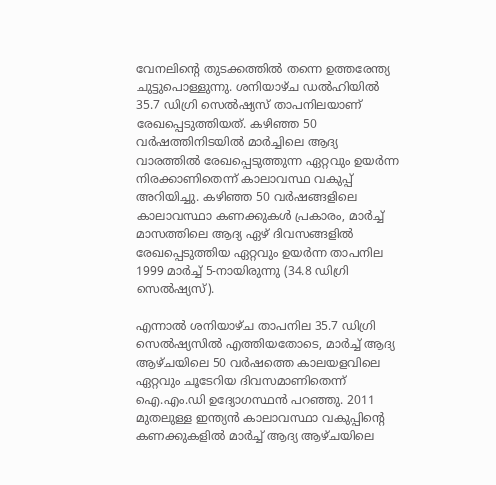വേനലിന്റെ തുടക്കത്തിൽ തന്നെ ഉത്തരേന്ത്യ ചുട്ടുപൊള്ളുന്നു. ശനിയാഴ്ച ഡൽഹിയിൽ 35.7 ഡിഗ്രി സെൽഷ്യസ് താപനിലയാണ് രേഖപ്പെടുത്തിയത്. കഴിഞ്ഞ 50 വർഷത്തിനിടയിൽ മാർച്ചിലെ ആദ്യ വാരത്തിൽ രേഖപ്പെടുത്തുന്ന ഏറ്റവും ഉയർന്ന നിരക്കാണിതെന്ന് കാലാവസ്ഥ വകുപ്പ് അറിയിച്ചു. കഴിഞ്ഞ 50 വർഷങ്ങളിലെ കാലാവസ്ഥാ കണക്കുകൾ പ്രകാരം, മാർച്ച് മാസത്തിലെ ആദ്യ ഏഴ് ദിവസങ്ങളിൽ രേഖപ്പെടുത്തിയ ഏറ്റവും ഉയർന്ന താപനില 1999 മാർച്ച് 5-നായിരുന്നു (34.8 ഡിഗ്രി സെൽഷ്യസ്).

എന്നാൽ ശനിയാഴ്ച താപനില 35.7 ഡിഗ്രി സെൽഷ്യസിൽ എത്തിയതോടെ, മാർച്ച് ആദ്യ ആഴ്ചയിലെ 50 വർഷത്തെ കാലയളവിലെ ഏറ്റവും ചൂടേറിയ ദിവസമാണിതെന്ന് ഐ.എം.ഡി ഉദ്യോഗസ്ഥൻ പറഞ്ഞു. 2011 മുതലുള്ള ഇന്ത്യൻ കാലാവസ്ഥാ വകുപ്പിന്റെ കണക്കുകളിൽ മാർച്ച് ആദ്യ ആഴ്ചയിലെ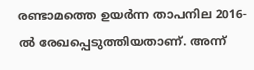രണ്ടാമത്തെ ഉയർന്ന താപനില 2016-ൽ രേഖപ്പെടുത്തിയതാണ്. അന്ന്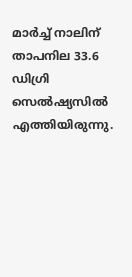മാർച്ച് നാലിന് താപനില 33.6 ഡിഗ്രി സെൽഷ്യസിൽ എത്തിയിരുന്നു.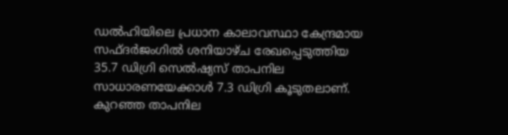ഡൽഹിയിലെ പ്രധാന കാലാവസ്ഥാ കേന്ദ്രമായ സഫ്ദർജംഗിൽ ശനിയാഴ്ച രേഖപ്പെടുത്തിയ 35.7 ഡിഗ്രി സെൽഷ്യസ് താപനില സാധാരണയേക്കാൾ 7.3 ഡിഗ്രി കൂടുതലാണ്. കുറഞ്ഞ താപനില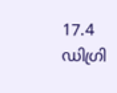17.4 ഡിഗ്രി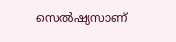സെൽഷ്യസാണ്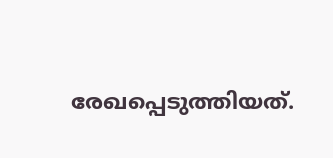രേഖപ്പെടുത്തിയത്.